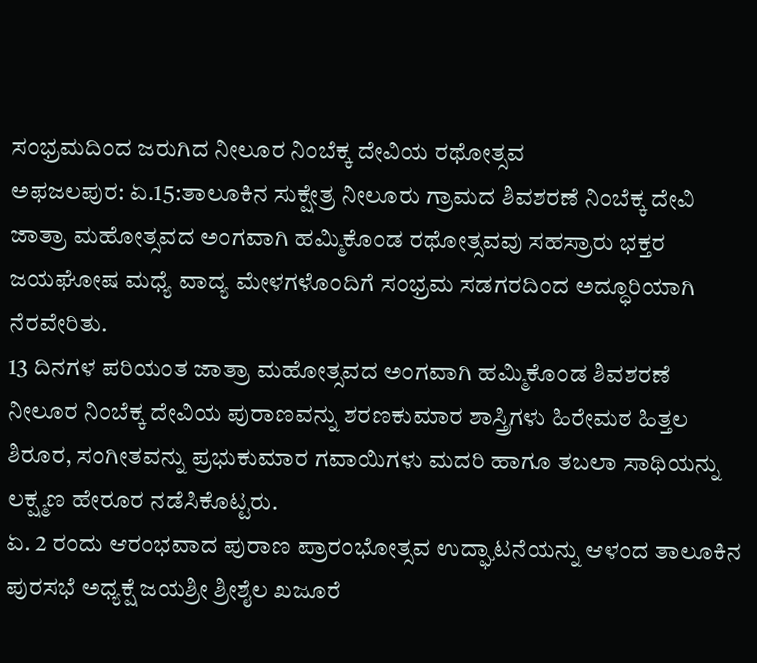ಸಂಭ್ರಮದಿಂದ ಜರುಗಿದ ನೀಲೂರ ನಿಂಬೆಕ್ಕ ದೇವಿಯ ರಥೋತ್ಸವ
ಅಫಜಲಪುರ: ಏ.15:ತಾಲೂಕಿನ ಸುಕ್ಷೇತ್ರ ನೀಲೂರು ಗ್ರಾಮದ ಶಿವಶರಣೆ ನಿಂಬೆಕ್ಕ ದೇವಿ ಜಾತ್ರಾ ಮಹೋತ್ಸವದ ಅಂಗವಾಗಿ ಹಮ್ಮಿಕೊಂಡ ರಥೋತ್ಸವವು ಸಹಸ್ರಾರು ಭಕ್ತರ ಜಯಘೋಷ ಮಧ್ಯೆ ವಾದ್ಯ ಮೇಳಗಳೊಂದಿಗೆ ಸಂಭ್ರಮ ಸಡಗರದಿಂದ ಅದ್ಧೂರಿಯಾಗಿ ನೆರವೇರಿತು.
13 ದಿನಗಳ ಪರಿಯಂತ ಜಾತ್ರಾ ಮಹೋತ್ಸವದ ಅಂಗವಾಗಿ ಹಮ್ಮಿಕೊಂಡ ಶಿವಶರಣೆ ನೀಲೂರ ನಿಂಬೆಕ್ಕ ದೇವಿಯ ಪುರಾಣವನ್ನು ಶರಣಕುಮಾರ ಶಾಸ್ತ್ರಿಗಳು ಹಿರೇಮಠ ಹಿತ್ತಲ ಶಿರೂರ, ಸಂಗೀತವನ್ನು ಪ್ರಭುಕುಮಾರ ಗವಾಯಿಗಳು ಮದರಿ ಹಾಗೂ ತಬಲಾ ಸಾಥಿಯನ್ನು ಲಕ್ಷ್ಮಣ ಹೇರೂರ ನಡೆಸಿಕೊಟ್ಟರು.
ಏ. 2 ರಂದು ಆರಂಭವಾದ ಪುರಾಣ ಪ್ರಾರಂಭೋತ್ಸವ ಉದ್ಘಾಟನೆಯನ್ನು ಆಳಂದ ತಾಲೂಕಿನ ಪುರಸಭೆ ಅಧ್ಯಕ್ಷೆ ಜಯಶ್ರೀ ಶ್ರೀಶೈಲ ಖಜೂರೆ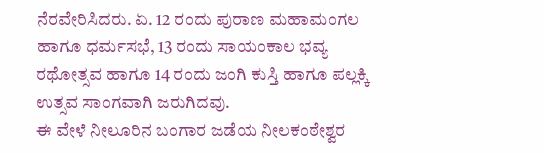ನೆರವೇರಿಸಿದರು. ಏ. 12 ರಂದು ಪುರಾಣ ಮಹಾಮಂಗಲ ಹಾಗೂ ಧರ್ಮಸಭೆ, 13 ರಂದು ಸಾಯಂಕಾಲ ಭವ್ಯ ರಥೋತ್ಸವ ಹಾಗೂ 14 ರಂದು ಜಂಗಿ ಕುಸ್ತಿ ಹಾಗೂ ಪಲ್ಲಕ್ಕಿ ಉತ್ಸವ ಸಾಂಗವಾಗಿ ಜರುಗಿದವು.
ಈ ವೇಳೆ ನೀಲೂರಿನ ಬಂಗಾರ ಜಡೆಯ ನೀಲಕಂಠೇಶ್ವರ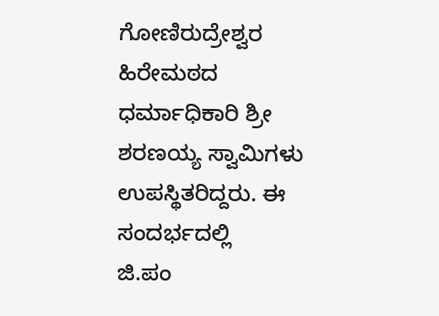ಗೋಣಿರುದ್ರೇಶ್ವರ ಹಿರೇಮಠದ ಧರ್ಮಾಧಿಕಾರಿ ಶ್ರೀ ಶರಣಯ್ಯ ಸ್ವಾಮಿಗಳು ಉಪಸ್ಥಿತರಿದ್ದರು. ಈ ಸಂದರ್ಭದಲ್ಲಿ
ಜಿ.ಪಂ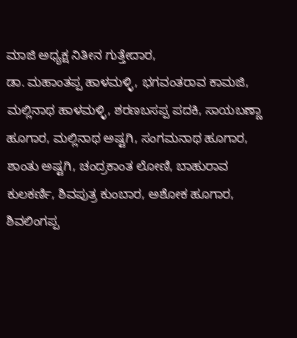ಮಾಜಿ ಅಧ್ಯಕ್ಷ ನಿತೀನ ಗುತ್ತೇದಾರ,
ಡಾ. ಮಹಾಂತಪ್ಪ ಹಾಳಮಳ್ಳಿ, ಭಗವಂತರಾವ ಕಾಮಜಿ, ಮಲ್ಲಿನಾಥ ಹಾಳಮಳ್ಳಿ, ಶರಣಬಸಪ್ಪ ಪದಕಿ, ಸಾಯಬಣ್ಣಾ ಹೂಗಾರ, ಮಲ್ಲಿನಾಥ ಅಷ್ಟಗಿ, ಸಂಗಮನಾಥ ಹೂಗಾರ, ಶಾಂತು ಅಷ್ಟಗಿ, ಚಂದ್ರಕಾಂತ ಲೋಣಿ, ಬಾಹುರಾವ ಕುಲಕರ್ಣಿ, ಶಿವಪುತ್ರ ಕುಂಬಾರ, ಅಶೋಕ ಹೂಗಾರ, ಶಿವಲಿಂಗಪ್ಪ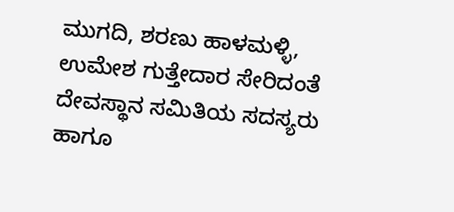ಮುಗದಿ, ಶರಣು ಹಾಳಮಳ್ಳಿ, ಉಮೇಶ ಗುತ್ತೇದಾರ ಸೇರಿದಂತೆ ದೇವಸ್ಥಾನ ಸಮಿತಿಯ ಸದಸ್ಯರು ಹಾಗೂ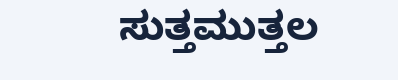ಸುತ್ತಮುತ್ತಲ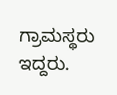ಗ್ರಾಮಸ್ಥರು ಇದ್ದರು.